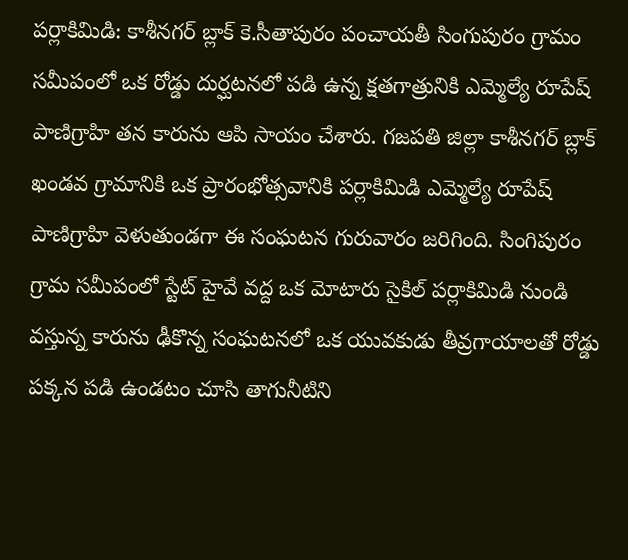పర్లాకిమిడి: కాశీనగర్ బ్లాక్ కె.సీతాపురం పంచాయతీ సింగుపురం గ్రామం సమీపంలో ఒక రోడ్డు దుర్ఘటనలో పడి ఉన్న క్షతగాత్రునికి ఎమ్మెల్యే రూపేష్ పాణిగ్రాహి తన కారును ఆపి సాయం చేశారు. గజపతి జిల్లా కాశీనగర్ బ్లాక్ ఖండవ గ్రామానికి ఒక ప్రారంభోత్సవానికి పర్లాకిమిడి ఎమ్మెల్యే రూపేష్ పాణిగ్రాహి వెళుతుండగా ఈ సంఘటన గురువారం జరిగింది. సింగిపురం గ్రామ సమీపంలో స్టేట్ హైవే వద్ద ఒక మోటారు సైకిల్ పర్లాకిమిడి నుండి వస్తున్న కారును ఢీకొన్న సంఘటనలో ఒక యువకుడు తీవ్రగాయాలతో రోడ్డు పక్కన పడి ఉండటం చూసి తాగునీటిని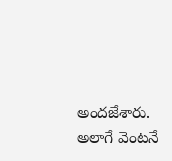అందజేశారు. అలాగే వెంటనే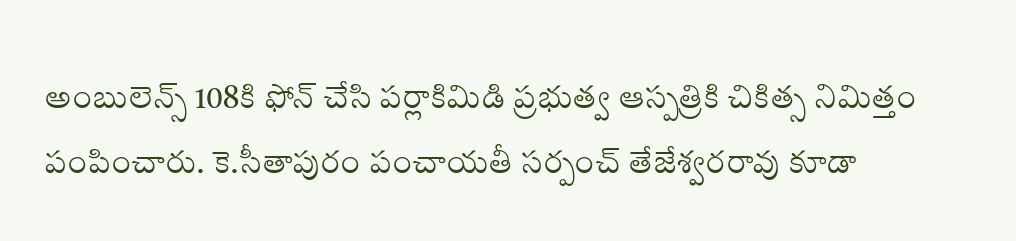అంబులెన్స్ 108కి ఫోన్ చేసి పర్లాకిమిడి ప్రభుత్వ ఆస్పత్రికి చికిత్స నిమిత్తం పంపించారు. కె.సీతాపురం పంచాయతీ సర్పంచ్ తేజేశ్వరరావు కూడా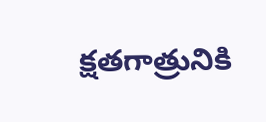క్షతగాత్రునికి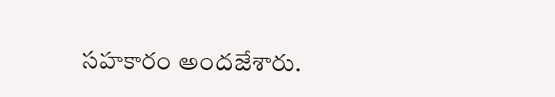సహకారం అందజేశారు.